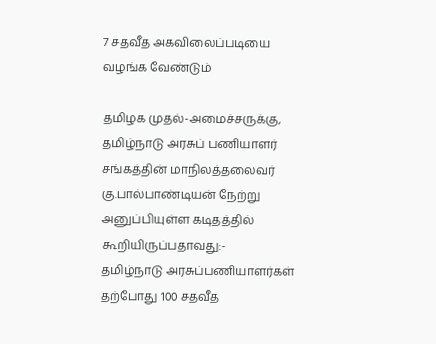7 சதவீத அகவிலைப்படியை வழங்க வேண்டும்

தமிழக முதல்-அமைச்சருக்கு, தமிழ்நாடு அரசுப் பணியாளர் சங்கத்தின் மாநிலத்தலைவர் கு.பால்பாண்டியன் நேற்று அனுப்பியுள்ள கடிதத்தில் கூறியிருப்பதாவது:-
தமிழ்நாடு அரசுப்பணியாளர்கள் தற்போது 100 சதவீத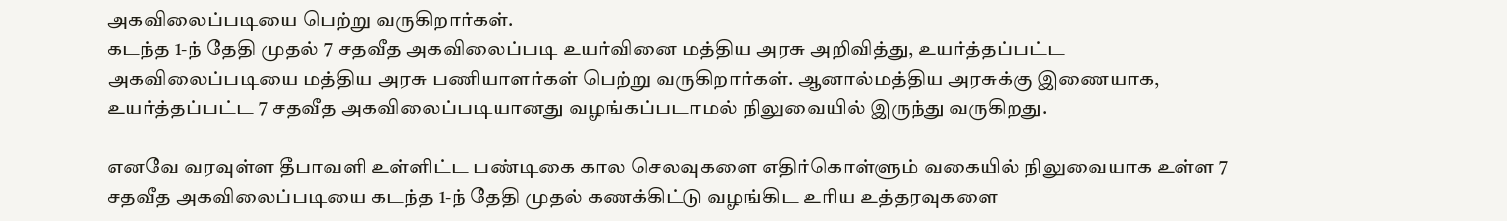அகவிலைப்படியை பெற்று வருகிறார்கள்.
கடந்த 1-ந் தேதி முதல் 7 சதவீத அகவிலைப்படி உயர்வினை மத்திய அரசு அறிவித்து, உயர்த்தப்பட்ட அகவிலைப்படியை மத்திய அரசு பணியாளர்கள் பெற்று வருகிறார்கள். ஆனால்மத்திய அரசுக்கு இணையாக, உயர்த்தப்பட்ட 7 சதவீத அகவிலைப்படியானது வழங்கப்படாமல் நிலுவையில் இருந்து வருகிறது.

எனவே வரவுள்ள தீபாவளி உள்ளிட்ட பண்டிகை கால செலவுகளை எதிர்கொள்ளும் வகையில் நிலுவையாக உள்ள 7 சதவீத அகவிலைப்படியை கடந்த 1-ந் தேதி முதல் கணக்கிட்டு வழங்கிட உரிய உத்தரவுகளை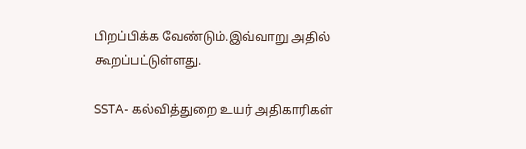பிறப்பிக்க வேண்டும்.இவ்வாறு அதில் கூறப்பட்டுள்ளது.

SSTA- கல்வித்துறை உயர் அதிகாரிகள்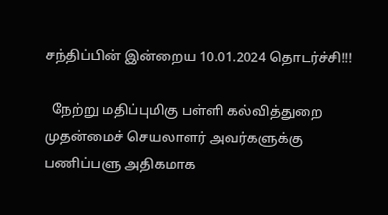சந்திப்பின் இன்றைய 10.01.2024 தொடர்ச்சி!!!

  நேற்று மதிப்புமிகு பள்ளி கல்வித்துறை முதன்மைச் செயலாளர் அவர்களுக்கு பணிப்பளு அதிகமாக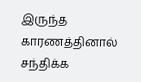இருந்த காரணத்தினால் சந்திக்க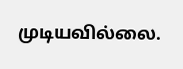முடியவில்லை.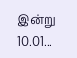இன்று 10.01...